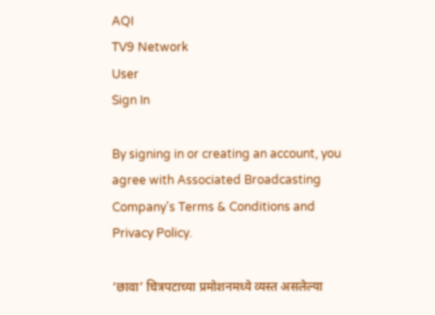AQI
TV9 Network
User
Sign In

By signing in or creating an account, you agree with Associated Broadcasting Company's Terms & Conditions and Privacy Policy.

‘छावा’ चित्रपटाच्या प्रमोशनमध्ये व्यस्त असलेल्या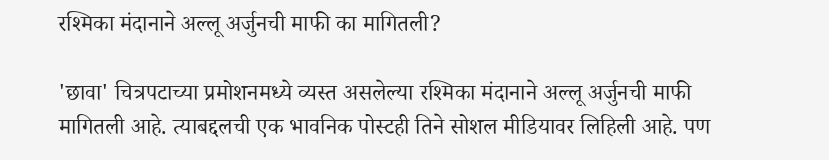रश्मिका मंदानाने अल्लू अर्जुनची माफी का मागितली?

'छावा' चित्रपटाच्या प्रमोशनमध्ये व्यस्त असलेल्या रश्मिका मंदानाने अल्लू अर्जुनची माफी मागितली आहे. त्याबद्दलची एक भावनिक पोस्टही तिने सोशल मीडियावर लिहिली आहे. पण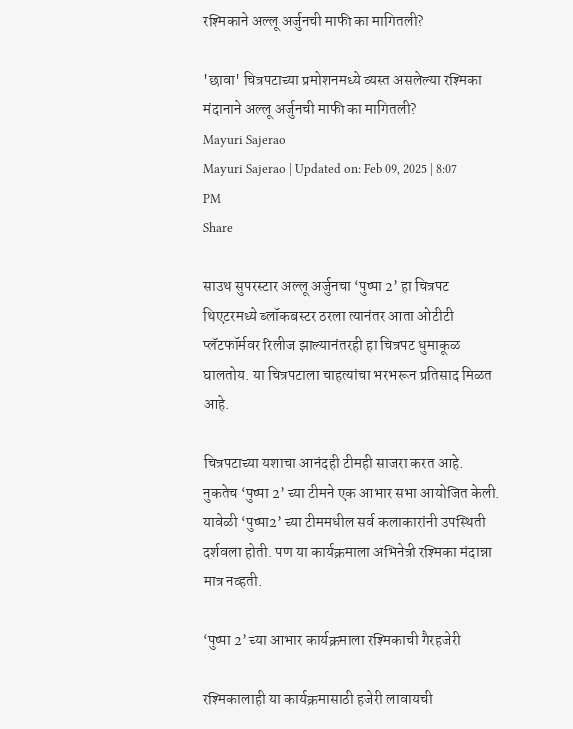रश्मिकाने अल्लू अर्जुनची माफी का मागितली?

'छावा' चित्रपटाच्या प्रमोशनमध्ये व्यस्त असलेल्या रश्मिका मंदानाने अल्लू अर्जुनची माफी का मागितली?
Mayuri Sajerao
Mayuri Sajerao | Updated on: Feb 09, 2025 | 8:07 PM
Share

साउथ सुपरस्टार अल्लू अर्जुनचा ‘पुष्पा 2’ हा चित्रपट थिएटरमध्ये ब्लॉकबस्टर ठरला त्यानंतर आता ओटीटी प्लॅटफॉर्मवर रिलीज झाल्यानंतरही हा चित्रपट धुमाकूळ घालतोय. या चित्रपटाला चाहत्यांचा भरभरून प्रतिसाद मिळत आहे.

चित्रपटाच्या यशाचा आनंदही टीमही साजरा करत आहे. नुकतेच ‘पुष्पा 2’ च्या टीमने एक आभार सभा आयोजित केली. यावेळी ‘पुष्पा2’ च्या टीममधील सर्व कलाकारांनी उपस्थिती दर्शवला होती. पण या कार्यक्रमाला अभिनेत्री रश्मिका मंदान्ना मात्र नव्हती.

‘पुष्पा 2’ च्या आभार कार्यक्रमाला रश्मिकाची गैरहजेरी

रश्मिकालाही या कार्यक्रमासाठी हजेरी लावायची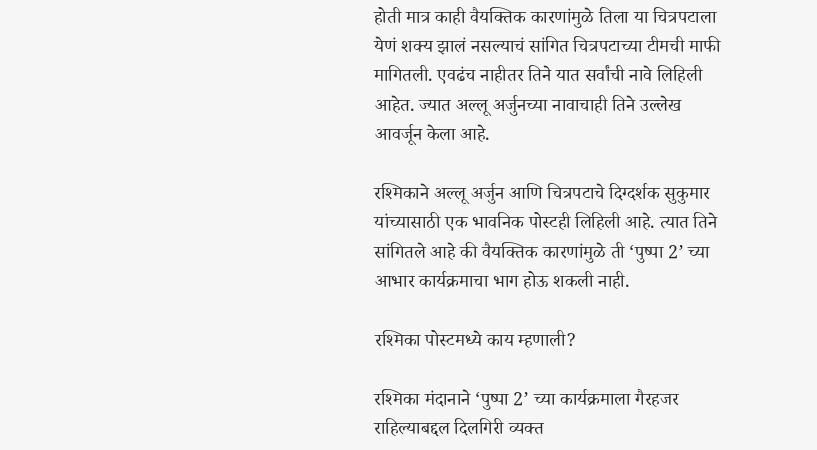होती मात्र काही वैयक्तिक कारणांमुळे तिला या चित्रपटाला येणं शक्य झालं नसल्याचं सांगित चित्रपटाच्या टीमची माफी मागितली. एवढंच नाहीतर तिने यात सर्वांची नावे लिहिली आहेत. ज्यात अल्लू अर्जुनच्या नावाचाही तिने उल्लेख आवर्जून केला आहे.

रश्मिकाने अल्लू अर्जुन आणि चित्रपटाचे दिग्दर्शक सुकुमार यांच्यासाठी एक भावनिक पोस्टही लिहिली आहे. त्यात तिने सांगितले आहे की वैयक्तिक कारणांमुळे ती ‘पुष्पा 2’ च्या आभार कार्यक्रमाचा भाग होऊ शकली नाही.

रश्मिका पोस्टमध्ये काय म्हणाली?

रश्मिका मंदानाने ‘पुष्पा 2’ च्या कार्यक्रमाला गैरहजर राहिल्याबद्दल दिलगिरी व्यक्त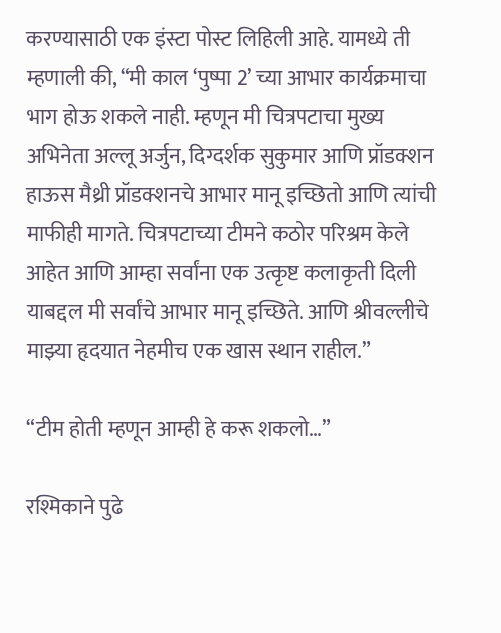करण्यासाठी एक इंस्टा पोस्ट लिहिली आहे. यामध्ये ती म्हणाली की, “मी काल ‘पुष्पा 2’ च्या आभार कार्यक्रमाचा भाग होऊ शकले नाही. म्हणून मी चित्रपटाचा मुख्य अभिनेता अल्लू अर्जुन, दिग्दर्शक सुकुमार आणि प्रॉडक्शन हाऊस मैथ्री प्रॉडक्शनचे आभार मानू इच्छितो आणि त्यांची माफीही मागते. चित्रपटाच्या टीमने कठोर परिश्रम केले आहेत आणि आम्हा सर्वांना एक उत्कृष्ट कलाकृती दिली याबद्दल मी सर्वांचे आभार मानू इच्छिते. आणि श्रीवल्लीचे माझ्या हृदयात नेहमीच एक खास स्थान राहील.”

“टीम होती म्हणून आम्ही हे करू शकलो…”

रश्मिकाने पुढे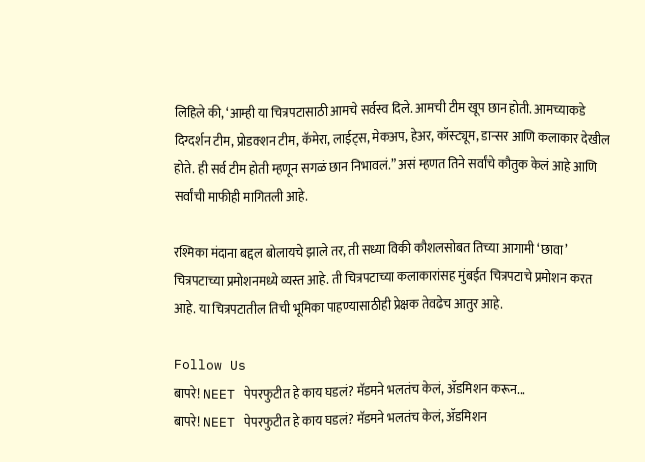लिहिले की, ‘आम्ही या चित्रपटासाठी आमचे सर्वस्व दिले. आमची टीम खूप छान होती. आमच्याकडे दिग्दर्शन टीम, प्रोडक्शन टीम, कॅमेरा, लाईट्स, मेकअप, हेअर, कॉस्ट्यूम, डान्सर आणि कलाकार देखील होते. ही सर्व टीम होती म्हणून सगळं छान निभावलं.” असं म्हणत तिने सर्वांचे कौतुक केलं आहे आणि सर्वांची माफीही मागितली आहे.

रश्मिका मंदाना बद्दल बोलायचे झाले तर, ती सध्या विकी कौशलसोबत तिच्या आगामी ‘छावा’ चित्रपटाच्या प्रमोशनमध्ये व्यस्त आहे. ती चित्रपटाच्या कलाकारांसह मुंबईत चित्रपटाचे प्रमोशन करत आहे. या चित्रपटातील तिची भूमिका पाहण्यासाठीही प्रेक्षक तेवढेच आतुर आहे.

Follow Us
बापरे! NEET पेपरफुटीत हे काय घडलं? मॅडमने भलतंच केलं, ॲडमिशन करून...
बापरे! NEET पेपरफुटीत हे काय घडलं? मॅडमने भलतंच केलं, ॲडमिशन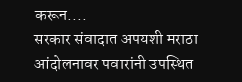करून....
सरकार संवादात अपयशी मराठा आंदोलनावर पवारांनी उपस्थित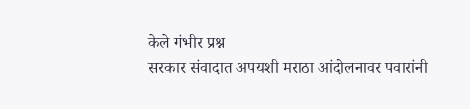केले गंभीर प्रश्न
सरकार संवादात अपयशी मराठा आंदोलनावर पवारांनी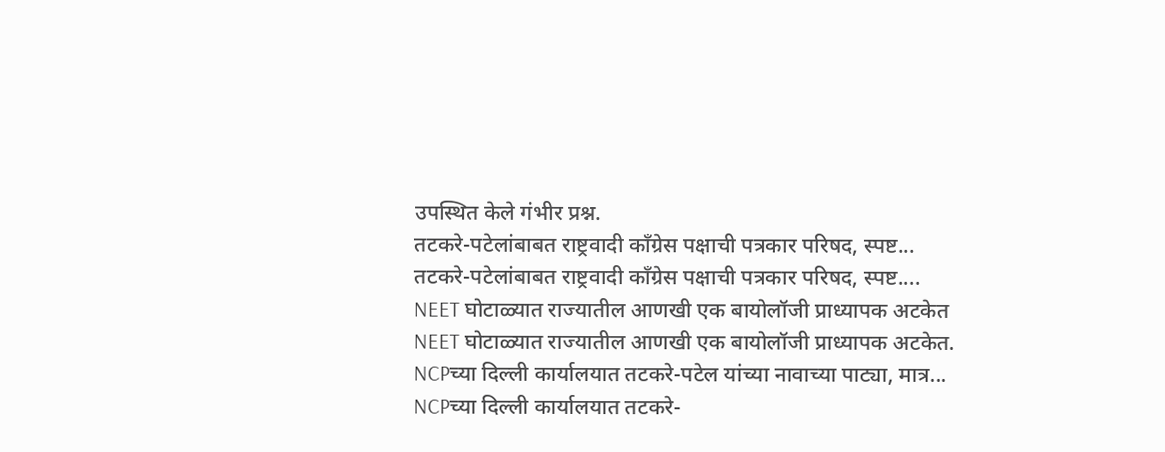उपस्थित केले गंभीर प्रश्न.
तटकरे-पटेलांबाबत राष्ट्रवादी कॉंग्रेस पक्षाची पत्रकार परिषद, स्पष्ट...
तटकरे-पटेलांबाबत राष्ट्रवादी कॉंग्रेस पक्षाची पत्रकार परिषद, स्पष्ट....
NEET घोटाळ्यात राज्यातील आणखी एक बायोलॉजी प्राध्यापक अटकेत
NEET घोटाळ्यात राज्यातील आणखी एक बायोलॉजी प्राध्यापक अटकेत.
NCPच्या दिल्ली कार्यालयात तटकरे-पटेल यांच्या नावाच्या पाट्या, मात्र...
NCPच्या दिल्ली कार्यालयात तटकरे-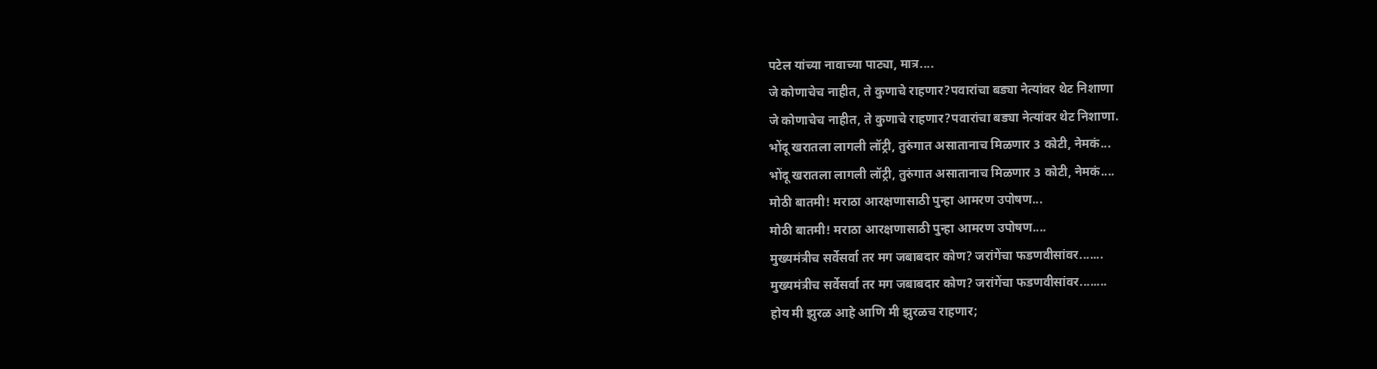पटेल यांच्या नावाच्या पाट्या, मात्र....
जे कोणाचेच नाहीत, ते कुणाचे राहणार?पवारांचा बड्या नेत्यांवर थेट निशाणा
जे कोणाचेच नाहीत, ते कुणाचे राहणार?पवारांचा बड्या नेत्यांवर थेट निशाणा.
भोंदू खरातला लागली लॉट्री, तुरुंगात असातानाच मिळणार 3 कोटी, नेमकं...
भोंदू खरातला लागली लॉट्री, तुरुंगात असातानाच मिळणार 3 कोटी, नेमकं....
मोठी बातमी! मराठा आरक्षणासाठी पुन्हा आमरण उपोषण...
मोठी बातमी! मराठा आरक्षणासाठी पुन्हा आमरण उपोषण....
मुख्यमंत्रीच सर्वेसर्वा तर मग जबाबदार कोण? जरांगेंचा फडणवीसांवर.......
मुख्यमंत्रीच सर्वेसर्वा तर मग जबाबदार कोण? जरांगेंचा फडणवीसांवर........
होय मी झुरळ आहे आणि मी झुरळच राहणार;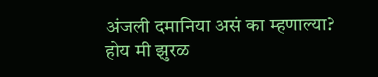अंजली दमानिया असं का म्हणाल्या?
होय मी झुरळ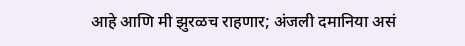आहे आणि मी झुरळच राहणार; अंजली दमानिया असं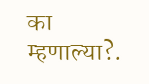का म्हणाल्या?.